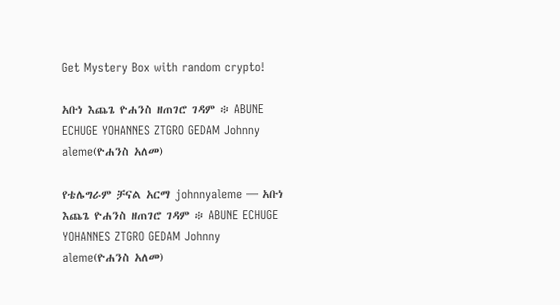Get Mystery Box with random crypto!

አቡነ እጨጌ ዮሐንስ ዘጠገሮ ገዳም ፨ ABUNE ECHUGE YOHANNES ZTGRO GEDAM Johnny aleme(ዮሐንስ አለመ)

የቴሌግራም ቻናል አርማ johnnyaleme — አቡነ እጨጌ ዮሐንስ ዘጠገሮ ገዳም ፨ ABUNE ECHUGE YOHANNES ZTGRO GEDAM Johnny aleme(ዮሐንስ አለመ)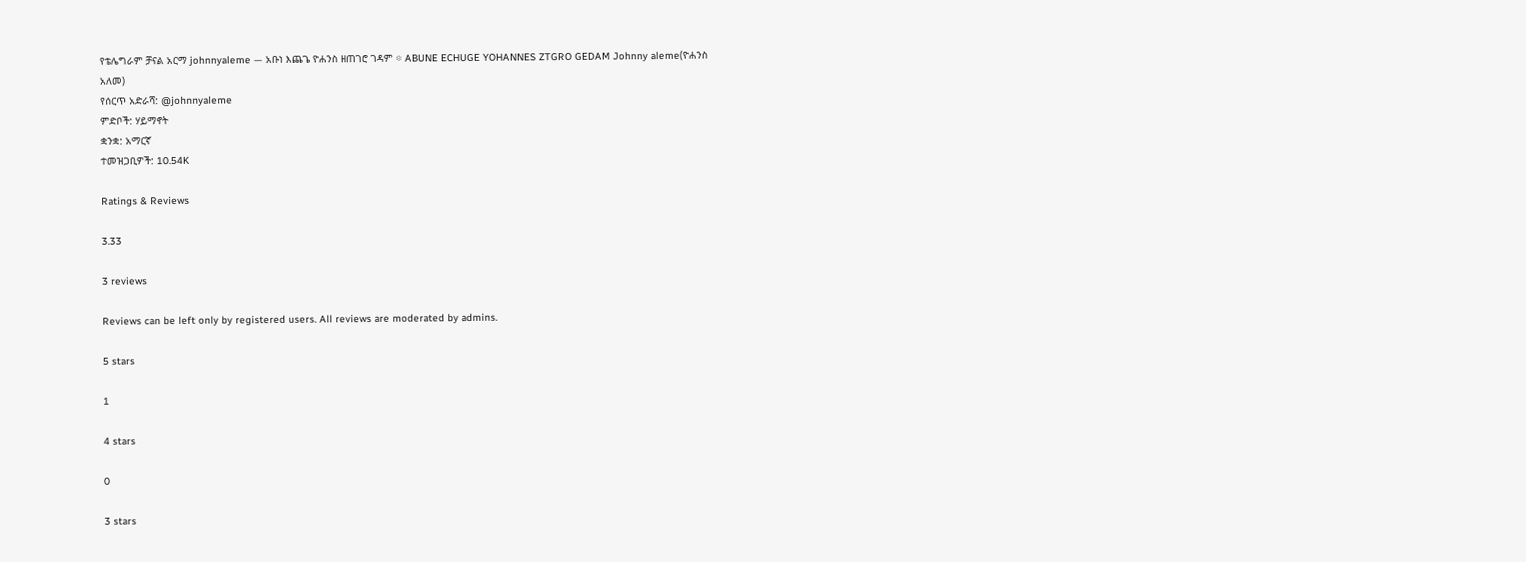የቴሌግራም ቻናል አርማ johnnyaleme — አቡነ እጨጌ ዮሐንስ ዘጠገሮ ገዳም ፨ ABUNE ECHUGE YOHANNES ZTGRO GEDAM Johnny aleme(ዮሐንስ አለመ)
የሰርጥ አድራሻ: @johnnyaleme
ምድቦች: ሃይማኖት
ቋንቋ: አማርኛ
ተመዝጋቢዎች: 10.54K

Ratings & Reviews

3.33

3 reviews

Reviews can be left only by registered users. All reviews are moderated by admins.

5 stars

1

4 stars

0

3 stars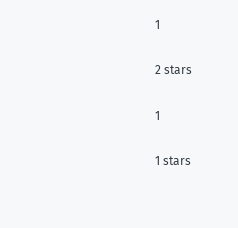1

2 stars

1

1 stars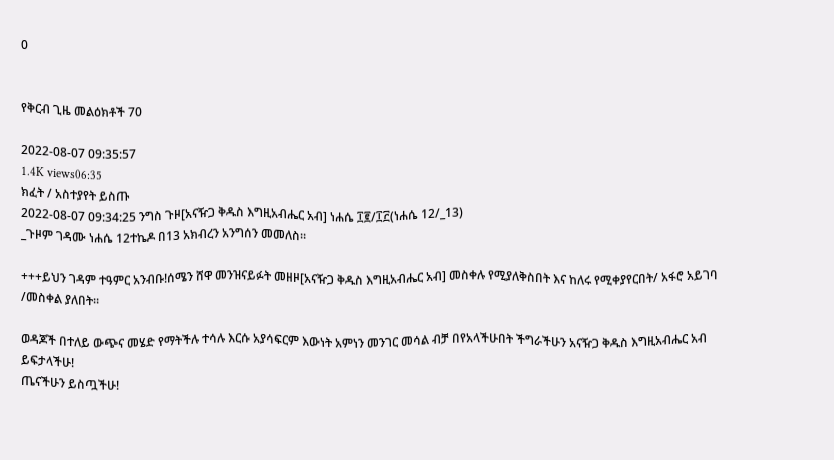0


የቅርብ ጊዜ መልዕክቶች 70

2022-08-07 09:35:57
1.4K views06:35
ክፈት / አስተያየት ይስጡ
2022-08-07 09:34:25 ንግስ ጉዞ[አናዥጋ ቅዱስ እግዚአብሔር አብ] ነሐሴ ፲፪/፲፫(ነሐሴ 12/_13)
_ጉዞም ገዳሙ ነሐሴ 12ተኬዶ በ13 አክብረን አንግሰን መመለስ።

+++ይህን ገዳም ተዓምር አንብቡ!ሰሜን ሸዋ መንዝናይፉት መዘዞ[አናዥጋ ቅዱስ እግዚአብሔር አብ] መስቀሉ የሚያለቅስበት እና ከለሩ የሚቀያየርበት/ አፋሮ አይገባ /መስቀል ያለበት።

ወዳጆች በተለይ ውጭና መሄድ የማትችሉ ተሳሉ እርሱ አያሳፍርም እውነት አምነን መንገር መሳል ብቻ በየአላችሁበት ችግራችሁን አናዥጋ ቅዱስ እግዚአብሔር አብ ይፍታላችሁ!
ጤናችሁን ይስጧችሁ!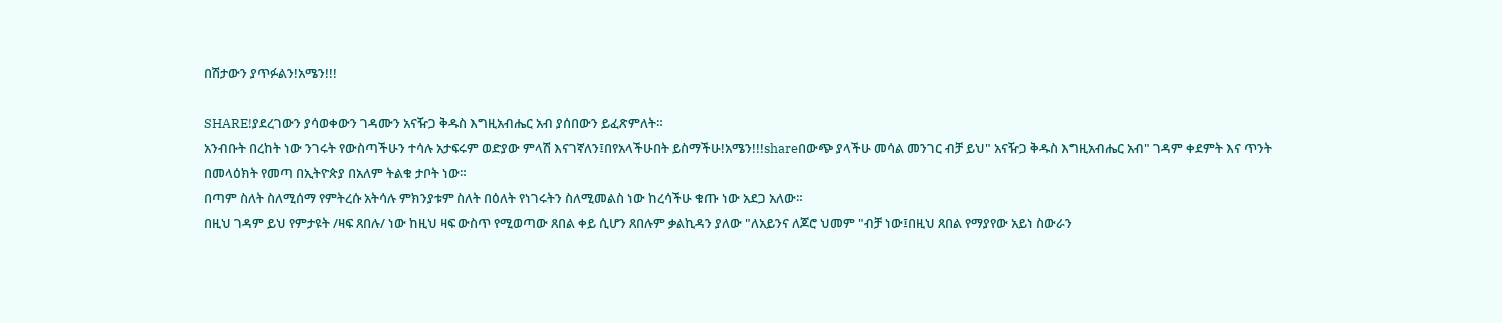በሽታውን ያጥፉልን!አሜን!!!

SHARE!ያደረገውን ያሳወቀውን ገዳሙን አናዥጋ ቅዱስ እግዚአብሔር አብ ያሰበውን ይፈጽምለት።
አንብቡት በረከት ነው ንገሩት የውስጣችሁን ተሳሉ አታፍሩም ወድያው ምላሽ እናገኛለን፤በየአላችሁበት ይስማችሁ!አሜን!!!shareበውጭ ያላችሁ መሳል መንገር ብቻ ይህ" አናዥጋ ቅዱስ እግዚአብሔር አብ" ገዳም ቀደምት እና ጥንት በመላዕክት የመጣ በኢትዮጵያ በአለም ትልቁ ታቦት ነው።
በጣም ስለት ስለሚሰማ የምትረሱ አትሳሉ ምክንያቱም ስለት በዕለት የነገሩትን ስለሚመልስ ነው ከረሳችሁ ቁጡ ነው አደጋ አለው።
በዚህ ገዳም ይህ የምታዩት /ዛፍ ጸበሉ/ ነው ከዚህ ዛፍ ውስጥ የሚወጣው ጸበል ቀይ ሲሆን ጸበሉም ቃልኪዳን ያለው "ለአይንና ለጆሮ ህመም "ብቻ ነው፤በዚህ ጸበል የማያየው አይነ ስውራን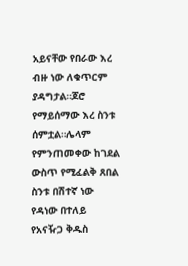አይናቸው የበራው እረ ብዙ ነው ለቁጥርም ያዳግታል።ጆሮ የማይሰማው እረ ስንቱ ሰምቷል።ሌላም የምንጠመቀው ከገደል ውስጥ የሚፈልቅ ጸበል ስንቱ በሽተኛ ነው የዳነው በተለይ የአናዥጋ ቅዱስ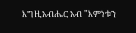እግዚአብሔር አብ "እምነቱን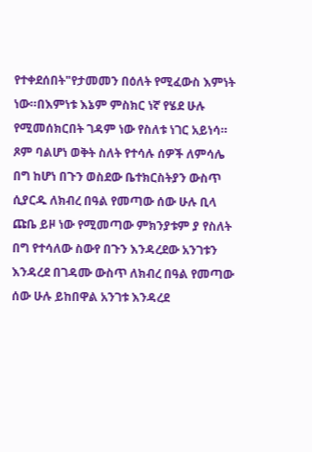የተቀደሰበት"የታመመን በዕለት የሚፈውስ እምነት ነው።በእምነቱ እኔም ምስክር ነኛ የሄደ ሁሉ የሚመሰክርበት ገዳም ነው የስለቱ ነገር አይነሳ።
ጾም ባልሆነ ወቅት ስለት የተሳሉ ሰዎች ለምሳሌ በግ ከሆነ በጉን ወስደው ቤተክርስትያን ውስጥ ሲያርዱ ለክብረ በዓል የመጣው ሰው ሁሉ ቢላ ጩቤ ይዞ ነው የሚመጣው ምክንያቱም ያ የስለት በግ የተሳለው ስውየ በጉን እንዳረደው አንገቱን እንዳረደ በገዳሙ ውስጥ ለክብረ በዓል የመጣው ሰው ሁሉ ይከበዋል አንገቱ እንዳረደ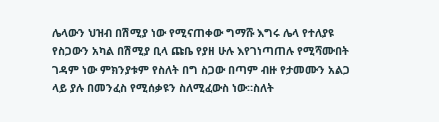ሌላውን ህዝብ በሽሚያ ነው የሚናጠቀው ግማሹ እግሩ ሌላ የተለያዩ የስጋውን አካል በሽሚያ ቢላ ጩቤ የያዘ ሁሉ እየገነጣጠሉ የሚሻሙበት ገዳም ነው ምክንያቱም የስለት በግ ስጋው በጣም ብዙ የታመሙን አልጋ ላይ ያሉ በመንፈስ የሚሰቃዩን ስለሚፈውስ ነው።ስለት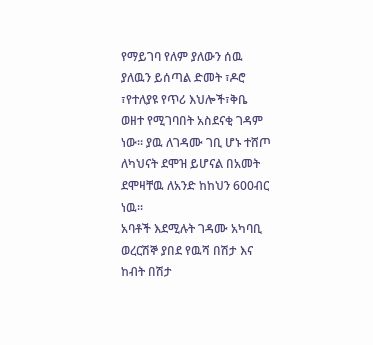የማይገባ የለም ያለውን ሰዉ ያለዉን ይሰጣል ድመት ፣ዶሮ ፣የተለያዩ የጥሪ እህሎች፣ቅቤ ወዘተ የሚገባበት አስደናቂ ገዳም ነው። ያዉ ለገዳሙ ገቢ ሆኑ ተሸጦ ለካህናት ደሞዝ ይሆናል በአመት ደሞዛቸዉ ለአንድ ከከህን 600ብር ነዉ።
አባቶች እደሚሉት ገዳሙ አካባቢ ወረርሽኞ ያበደ የዉሻ በሽታ እና ከብት በሽታ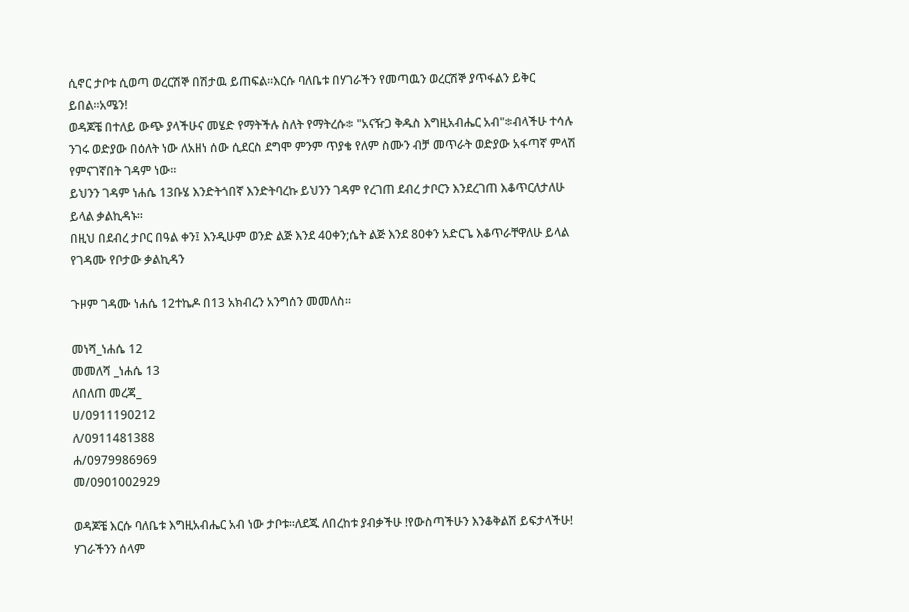ሲኖር ታቦቱ ሲወጣ ወረርሽኞ በሽታዉ ይጠፍል።እርሱ ባለቤቱ በሃገራችን የመጣዉን ወረርሽኞ ያጥፋልን ይቅር ይበል።አሜን!
ወዳጆቼ በተለይ ውጭ ያላችሁና መሄድ የማትችሉ ስለት የማትረሱ፨ "አናዥጋ ቅዱስ እግዚአብሔር አብ"፨ብላችሁ ተሳሉ ንገሩ ወድያው በዕለት ነው ለአዘነ ሰው ሲደርስ ደግሞ ምንም ጥያቄ የለም ስሙን ብቻ መጥራት ወድያው አፋጣኛ ምላሽ የምናገኛበት ገዳም ነው።
ይህንን ገዳም ነሐሴ 13ቡሄ እንድትጎበኛ እንድትባረኩ ይህንን ገዳም የረገጠ ደብረ ታቦርን እንደረገጠ እቆጥርለታለሁ ይላል ቃልኪዳኑ።
በዚህ በደብረ ታቦር በዓል ቀን፤ እንዲሁም ወንድ ልጅ እንደ 40ቀን;ሴት ልጅ እንደ 80ቀን አድርጌ እቆጥራቸዋለሁ ይላል የገዳሙ የቦታው ቃልኪዳን

ጉዞም ገዳሙ ነሐሴ 12ተኬዶ በ13 አክብረን አንግሰን መመለስ።

መነሻ_ነሐሴ 12
መመለሻ _ነሐሴ 13
ለበለጠ መረጃ_
ሀ/0911190212
ለ/0911481388
ሐ/0979986969
መ/0901002929

ወዳጆቼ እርሱ ባለቤቱ እግዚአብሔር አብ ነው ታቦቱ።ለደጁ ለበረከቱ ያብቃችሁ !የውስጣችሁን እንቆቅልሽ ይፍታላችሁ!
ሃገራችንን ሰላም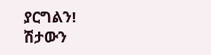ያርግልን!
ሽታውን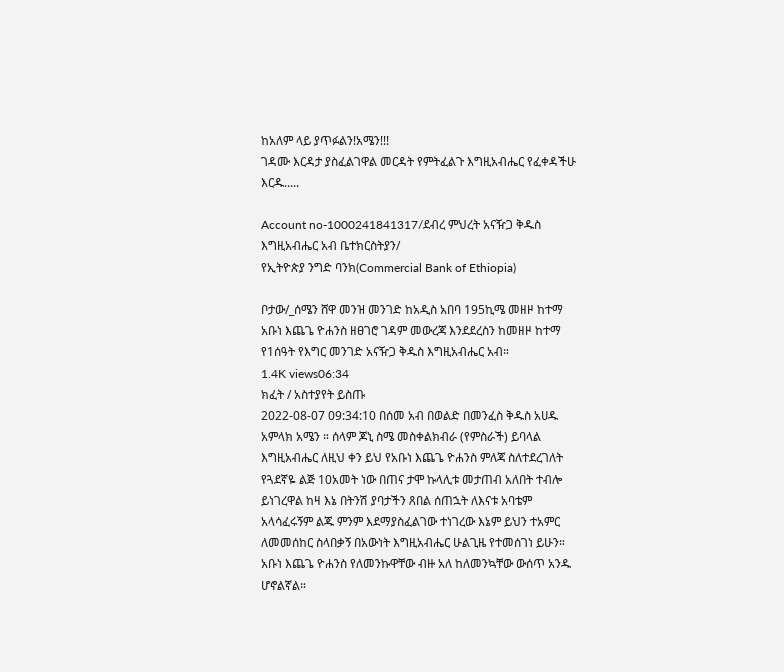ከአለም ላይ ያጥፉልን!አሜን!!!
ገዳሙ እርዳታ ያስፈልገዋል መርዳት የምትፈልጉ እግዚአብሔር የፈቀዳችሁ እርዱ.....

Account no-1000241841317/ደብረ ምህረት አናዥጋ ቅዱስ እግዚአብሔር አብ ቤተክርስትያን/
የኢትዮጵያ ንግድ ባንክ(Commercial Bank of Ethiopia)

ቦታው/_ሰሜን ሸዋ መንዝ መንገድ ከአዲስ አበባ 195ኪሜ መዘዞ ከተማ አቡነ እጨጌ ዮሐንስ ዘፀገሮ ገዳም መውረጃ እንደደረስን ከመዘዞ ከተማ የ1ሰዓት የእግር መንገድ አናዥጋ ቅዱስ እግዚአብሔር አብ።
1.4K views06:34
ክፈት / አስተያየት ይስጡ
2022-08-07 09:34:10 በሰመ አብ በወልድ በመንፈስ ቅዱስ አሀዱ አምላክ አሜን ። ሰላም ጆኒ ስሜ መስቀልክብራ (የምስራች) ይባላል እግዚአብሔር ለዚህ ቀን ይህ የአቡነ እጨጌ ዮሐንስ ምለጃ ስለተደረገለት የጓደኛዬ ልጅ 10አመት ነው በጠና ታሞ ኩላሊቱ መታጠብ አለበት ተብሎ ይነገረዋል ከዛ እኔ በትንሽ ያባታችን ጸበል ሰጠኋት ለእናቱ አባቴም አላሳፈሩኝም ልጁ ምንም እደማያስፈልገው ተነገረው እኔም ይህን ተአምር ለመመሰከር ስላበቃኝ በአውነት እግዚአብሔር ሁልጊዜ የተመሰገነ ይሁን። አቡነ እጨጌ ዮሐንስ የለመንኩዋቸው ብዙ አለ ከለመንኳቸው ውሰጥ አንዱ ሆኖልኛል።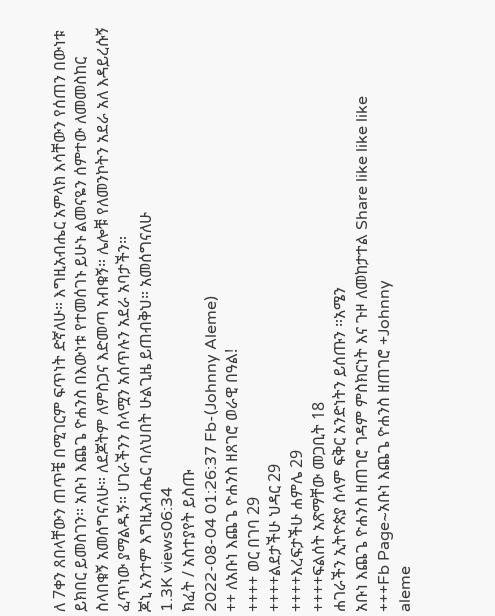ለ 7ቀን ጸበላቸውን ጠጥቼ በሚገርም ፍጥነት ድኛለሁ። እግዚአብሔር አምላክ እሳቸውን የሰጠን በውነቱ ይክበር ይመስገን። አቡነ እጨጌ ዮሐንስ በእውነቱ የተመሰገኑ ይሁኑ ልመናዬን ሰምተው ለመመስከር ስላበቁኝ አመሰግናለሁ። ለደጆትም ለምስጋና እድመጣ አብቁኝ። ሌሎቹ የለመንኮትን አደራ አለ እዳይረሱኝ ፈጥነው ያማልዱኝ። ሀገራችንን ሰላሟን አሰጥሉን አደራ አባታችን።
ጆኒ አንተም እግዚአብሔር ባለህበት ሁልጊዜ ይጠብቅህ። አመሰግናለሁ
1.3K views06:34
ክፈት / አስተያየት ይስጡ
2022-08-04 01:26:37 Fb-(Johnny Aleme)
++ ለአቡነ እጨጌ ዮሐንስ ዘጸገሮ ወራዊ በዓል!
++++ ወር በገባ 29
++++ልደታችሁ ህዳር 29
++++እረፍታችሁ ሐምሌ 29
++++ፍልሰት አጽማቸው መጋቢት 18
ሐገራችን ኢትዮጵያ ሰላም ፍቅር አንድነትን ይሰጡን ።አሜን
አቡነ እጨጌ ዮሐንስ ዘጠገሮ ገዳም ምስክርነት እና ጉዞ ለመከታተል Share like like like
+++Fb Page~አቡነ እጨጌ ዮሐንስ ዘጠገሮ +Johnny
aleme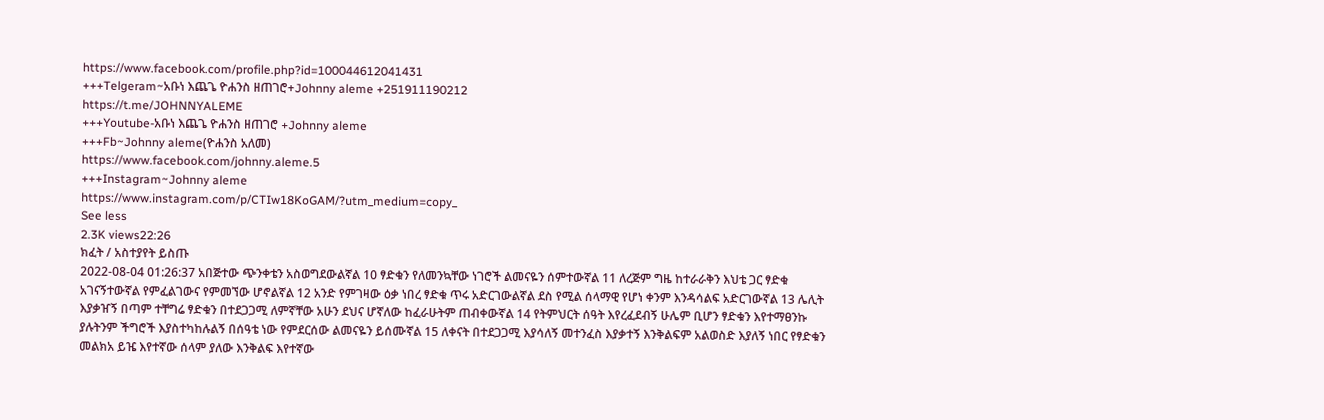https://www.facebook.com/profile.php?id=100044612041431
+++Telgeram~አቡነ እጨጌ ዮሐንስ ዘጠገሮ+Johnny aleme +251911190212
https://t.me/JOHNNYALEME
+++Youtube-አቡነ እጨጌ ዮሐንስ ዘጠገሮ +Johnny aleme
+++Fb~Johnny aleme(ዮሐንስ አለመ)
https://www.facebook.com/johnny.aleme.5
+++Instagram~Johnny aleme
https://www.instagram.com/p/CTIw18KoGAM/?utm_medium=copy_
See less
2.3K views22:26
ክፈት / አስተያየት ይስጡ
2022-08-04 01:26:37 አበጅተው ጭንቀቴን አስወግደውልኛል 10 ፃድቁን የለመንኳቸው ነገሮች ልመናዬን ሰምተውኛል 11 ለረጅም ግዜ ከተራራቅን እህቴ ጋር ፃድቁ አገናኝተውኛል የምፈልገውና የምመኘው ሆኖልኛል 12 አንድ የምገዛው ዕቃ ነበረ ፃድቁ ጥሩ አድርገውልኛል ደስ የሚል ሰላማዊ የሆነ ቀንም እንዳሳልፍ አድርገውኛል 13 ሌሊት እያቃዠኝ በጣም ተቸግሬ ፃድቁን በተደጋጋሚ ለምኛቸው አሁን ደህና ሆኛለው ከፈራሁትም ጠብቀውኛል 14 የትምህርት ሰዓት እየረፈደብኝ ሁሌም ቢሆን ፃድቁን እየተማፀንኩ ያሉትንም ችግሮች እያስተካከሉልኝ በሰዓቴ ነው የምደርሰው ልመናዬን ይሰሙኛል 15 ለቀናት በተደጋጋሚ እያሳለኝ መተንፈስ እያቃተኝ እንቅልፍም አልወስድ እያለኝ ነበር የፃድቁን መልክአ ይዤ እየተኛው ሰላም ያለው እንቅልፍ እየተኛው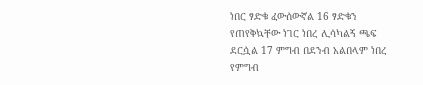ነበር ፃድቁ ፈውሰውኛል 16 ፃድቁን የጠየቅኳቸው ነገር ነበረ ሊሳካልኝ ጫፍ ደርሷል 17 ምግብ በደንብ አልበላም ነበረ የምግብ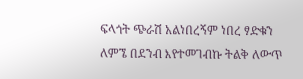ፍላጎት ጭራሽ አልነበረኝም ነበረ ፃድቁን ለምኜ በደንብ እየተመገብኩ ትልቅ ለውጥ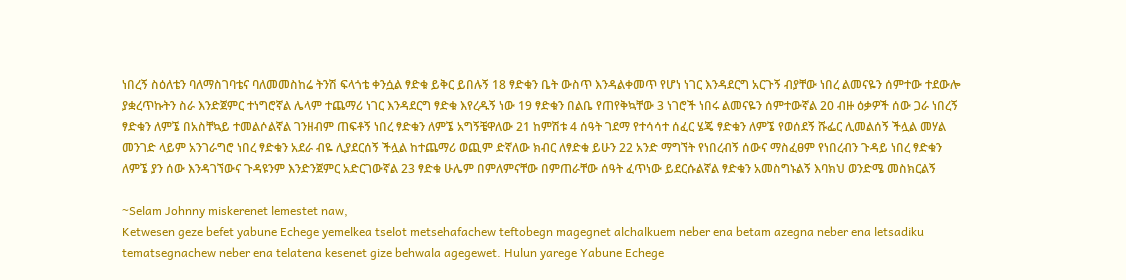ነበረኝ ስዕለቴን ባለማስገባቴና ባለመመስከሬ ትንሽ ፍላጎቴ ቀንሷል ፃድቁ ይቅር ይበሉኝ 18 ፃድቁን ቤት ውስጥ እንዳልቀመጥ የሆነ ነገር እንዳደርግ አርጉኝ ብያቸው ነበረ ልመናዬን ሰምተው ተደውሎ ያቋረጥኩትን ስራ እንድጀምር ተነግሮኛል ሌላም ተጨማሪ ነገር እንዳደርግ ፃድቁ እየረዱኝ ነው 19 ፃድቁን በልቤ የጠየቅኳቸው 3 ነገሮች ነበሩ ልመናዬን ሰምተውኛል 20 ብዙ ዕቃዎች ሰው ጋራ ነበረኝ ፃድቁን ለምኜ በአስቸኳይ ተመልሶልኛል ገንዘብም ጠፍቶኝ ነበረ ፃድቁን ለምኜ አግኝቼዋለው 21 ከምሽቱ 4 ሰዓት ገደማ የተሳሳተ ሰፈር ሄጄ ፃድቁን ለምኜ የወሰደኝ ሹፌር ሊመልሰኝ ችሏል መሃል መንገድ ላይም አንገራግሮ ነበረ ፃድቁን አደራ ብዬ ሊያደርሰኝ ችሏል ከተጨማሪ ወጪም ድኛለው ክብር ለፃድቁ ይሁን 22 አንድ ማግኘት የነበረብኝ ሰውና ማስፈፀም የነበረብን ጉዳይ ነበረ ፃድቁን ለምኜ ያን ሰው እንዳገኘውና ጉዳዩንም እንድንጀምር አድርገውኛል 23 ፃድቁ ሁሌም በምለምናቸው በምጠራቸው ሰዓት ፈጥነው ይደርሱልኛል ፃድቁን አመስግኑልኝ እባክህ ወንድሜ መስክርልኝ

~Selam Johnny miskerenet lemestet naw,
Ketwesen geze befet yabune Echege yemelkea tselot metsehafachew teftobegn magegnet alchalkuem neber ena betam azegna neber ena letsadiku tematsegnachew neber ena telatena kesenet gize behwala agegewet. Hulun yarege Yabune Echege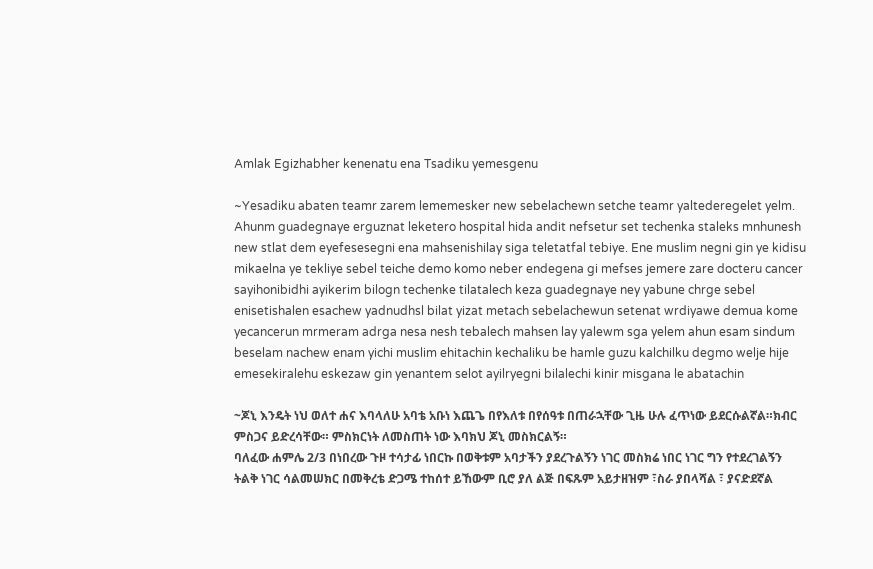Amlak Egizhabher kenenatu ena Tsadiku yemesgenu

~Yesadiku abaten teamr zarem lememesker new sebelachewn setche teamr yaltederegelet yelm. Ahunm guadegnaye erguznat leketero hospital hida andit nefsetur set techenka staleks mnhunesh new stlat dem eyefesesegni ena mahsenishilay siga teletatfal tebiye. Ene muslim negni gin ye kidisu mikaelna ye tekliye sebel teiche demo komo neber endegena gi mefses jemere zare docteru cancer sayihonibidhi ayikerim bilogn techenke tilatalech keza guadegnaye ney yabune chrge sebel enisetishalen esachew yadnudhsl bilat yizat metach sebelachewun setenat wrdiyawe demua kome yecancerun mrmeram adrga nesa nesh tebalech mahsen lay yalewm sga yelem ahun esam sindum beselam nachew enam yichi muslim ehitachin kechaliku be hamle guzu kalchilku degmo welje hije emesekiralehu eskezaw gin yenantem selot ayilryegni bilalechi kinir misgana le abatachin

~ጆኒ እንዴት ነህ ወለተ ሐና እባላለሁ አባቴ አቡነ እጨጌ በየእለቱ በየሰዓቱ በጠራኋቸው ጊዜ ሁሉ ፈጥነው ይደርሱልኛል።ክብር ምስጋና ይድረሳቸው። ምስክርነት ለመስጠት ነው እባክህ ጆኒ መስክርልኝ።
ባለፈው ሐምሌ 2/3 በነበረው ጉዞ ተሳታፊ ነበርኩ በወቅቱም አባታችን ያደረጉልኝን ነገር መስክሬ ነበር ነገር ግን የተደረገልኝን ትልቅ ነገር ሳልመሠክር በመቅረቴ ድጋሜ ተከሰተ ይኸውም ቢሮ ያለ ልጅ በፍጹም አይታዘዝም ፣ስራ ያበላሻል ፣ ያናድደኛል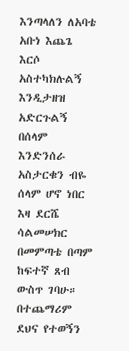እንጣላለን ለአባቴ አቡነ እጨጌ እርሶ አስተካክሉልኝ እንዲታዘዝ አድርጉልኝ በሰላም እንድንሰራ አስታርቁን ብዬ ሰላም ሆኖ ነበር እዛ ደርሼ ሳልመሠክር በመምጣቴ በጣም ከፍተኛ ጸብ ውስጥ ገባሁ።
በተጨማሪም ደህና የተወኝን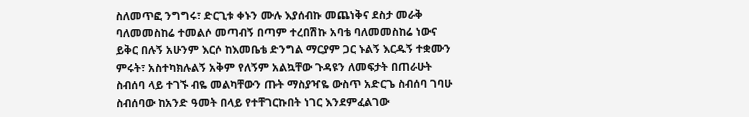ስለመጥፎ ንግግሩ፣ ድርጊቱ ቀኑን ሙሉ እያሰብኩ መጨነቅና ደስታ መራቅ ባለመመስከሬ ተመልሶ መጣብኝ በጣም ተረበሽኩ አባቴ ባለመመስከሬ ነውና ይቅር በሉኝ አሁንም እርሶ ከእመቤቴ ድንግል ማርያም ጋር ኑልኝ እርዱኝ ተቋሙን ምሩት፣ አስተካክሉልኝ አቅም የለኝም አልኳቸው ጉዳዩን ለመፍታት በጠራሁት ስብሰባ ላይ ተገኙ ብዬ መልካቸውን ጡት ማስያዣዬ ውስጥ አድርጌ ስብሰባ ገባሁ ስብሰባው ከአንድ ዓመት በላይ የተቸገርኩበት ነገር እንደምፈልገው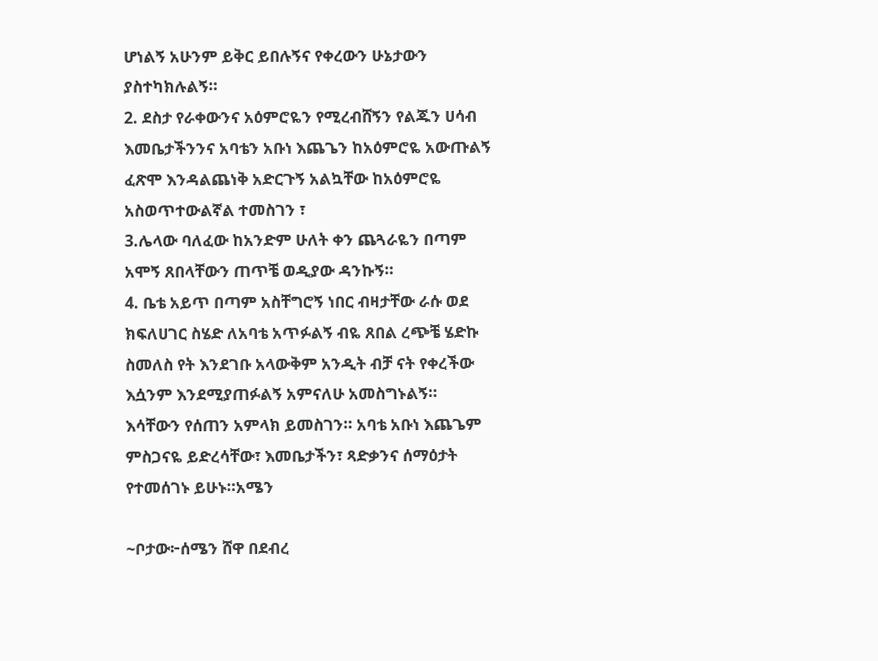ሆነልኝ አሁንም ይቅር ይበሉኝና የቀረውን ሁኔታውን ያስተካክሉልኝ።
2. ደስታ የራቀውንና አዕምሮዬን የሚረብሸኝን የልጁን ሀሳብ እመቤታችንንና አባቴን አቡነ እጨጌን ከአዕምሮዬ አውጡልኝ ፈጽሞ እንዳልጨነቅ አድርጉኝ አልኳቸው ከአዕምሮዬ አስወጥተውልኛል ተመስገን ፣
3.ሌላው ባለፈው ከአንድም ሁለት ቀን ጨጓራዬን በጣም አሞኝ ጸበላቸውን ጠጥቼ ወዲያው ዳንኩኝ።
4. ቤቴ አይጥ በጣም አስቸግሮኝ ነበር ብዛታቸው ራሱ ወደ ክፍለሀገር ስሄድ ለአባቴ አጥፉልኝ ብዬ ጸበል ረጭቼ ሄድኩ ስመለስ የት እንደገቡ አላውቅም አንዲት ብቻ ናት የቀረችው እሷንም እንደሚያጠፉልኝ አምናለሁ አመስግኑልኝ።
እሳቸውን የሰጠን አምላክ ይመስገን። አባቴ አቡነ እጨጌም ምስጋናዬ ይድረሳቸው፣ እመቤታችን፣ ጻድቃንና ሰማዕታት የተመሰገኑ ይሁኑ።አሜን

~ቦታው፦ሰሜን ሸዋ በደብረ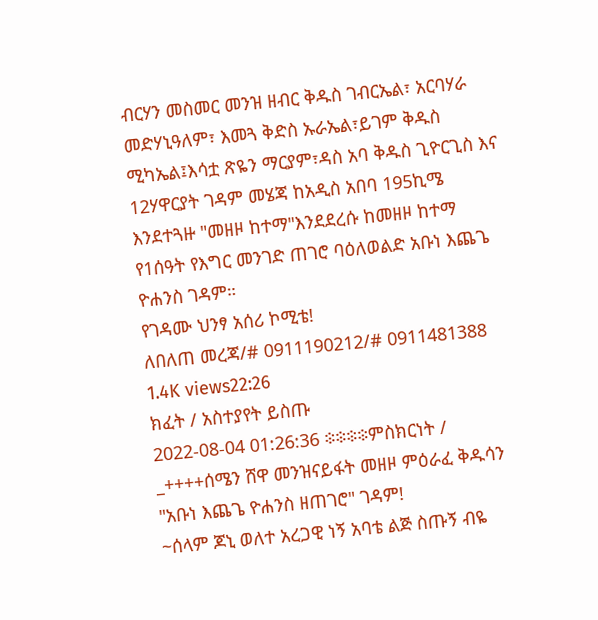ብርሃን መስመር መንዝ ዘብር ቅዱስ ገብርኤል፣ አርባሃራ መድሃኒዓለም፣ እመጓ ቅድስ ኡራኤል፣ይገም ቅዱስ ሚካኤል፤እሳቷ ጽዬን ማርያም፣ዳስ አባ ቅዱስ ጊዮርጊስ እና 12ሃዋርያት ገዳም መሄጃ ከአዲስ አበባ 195ኪሜ እንደተጓዙ "መዘዞ ከተማ"እንደደረሱ ከመዘዞ ከተማ የ1ሰዓት የእግር መንገድ ጠገሮ ባዕለወልድ አቡነ እጨጌ ዮሐንስ ገዳም።
የገዳሙ ህንፃ አሰሪ ኮሚቴ!
ለበለጠ መረጃ/# 0911190212/# 0911481388
1.4K views22:26
ክፈት / አስተያየት ይስጡ
2022-08-04 01:26:36 ፨፨፨፨ምስክርነት /
_++++ሰሜን ሸዋ መንዝናይፋት መዘዞ ምዕራፈ ቅዱሳን "አቡነ እጨጌ ዮሐንስ ዘጠገሮ" ገዳም!
~ሰላም ጆኒ ወለተ አረጋዊ ነኝ አባቴ ልጅ ስጡኝ ብዬ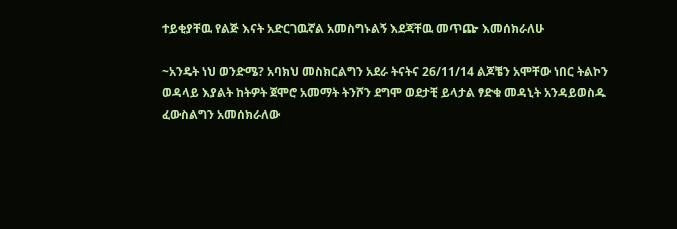ተይቂያቸዉ የልጅ እናት አድርገዉኛል አመስግኑልኝ እደጃቸዉ መጥጬ እመሰክራለሁ

~አንዴት ነህ ወንድሜ? አባክህ መስክርልግን አደራ ትናትና 26/11/14 ልጆቼን አሞቸው ነበር ትልኮን ወዳላይ እያልት ከትዎት ጀሞሮ አመማት ትንሾን ደግሞ ወደታቺ ይላታል ፃድቁ መዳኒት አንዳይወስዱ ፈውስልግን አመሰክራለው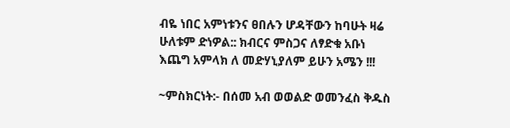ብዬ ነበር አምነቱንና ፀበሉን ሆዳቸውን ከባሁት ዛሬ ሁለቱም ድነዎል:: ክብርና ምስጋና ለፃድቁ አቡነ እጨግ አምላክ ለ መድሃኒያለም ይሁን አሜን !!!

~ምስክርነት:- በሰመ አብ ወወልድ ወመንፈስ ቅዱስ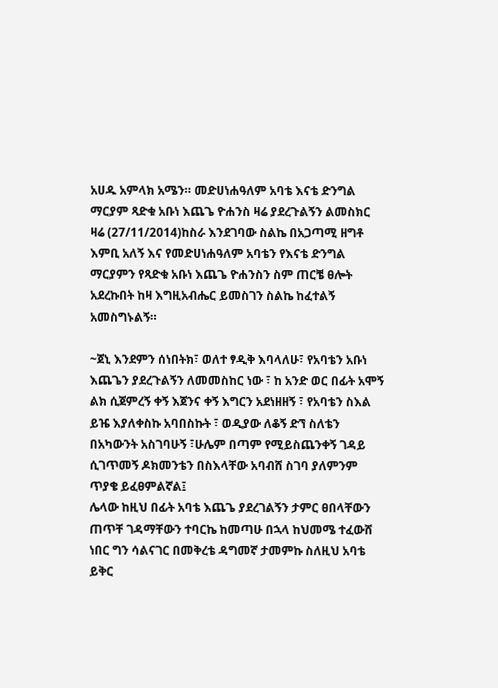አሀዱ አምላክ አሜን። መድሀነሐዓለም አባቴ እናቴ ድንግል ማርያም ጻድቁ አቡነ እጨጌ ዮሐንስ ዛሬ ያደረጉልኝን ልመስክር ዛሬ (27/11/2014)ከስራ እንደገባው ስልኬ በአጋጣሚ ዘግቶ እምቢ አለኝ እና የመድሀነሐዓለም አባቴን የእናቴ ድንግል ማርያምን የጻድቁ አቡነ እጨጌ ዮሐንስን ስም ጠርቼ ፀሎት አደረኩበት ከዛ እግዚአብሔር ይመስገን ስልኬ ከፈተልኝ አመስግኑልኝ።

~ጀኒ እንደምን ሰነበትክ፣ ወለተ ፃዲቅ እባላለሁ፣ የአባቴን አቡነ እጨጌን ያደረጉልኝን ለመመስከር ነው ፣ ከ አንድ ወር በፊት አሞኝ ልክ ሲጀምረኝ ቀኝ እጀንና ቀኝ እግርን አደነዘዘኝ ፣ የአባቴን ስእል ይዤ እያለቀስኩ አባበስኩት ፣ ወዲያው ለቆኝ ድኘ ስለቴን በአካውንት አስገባሁኝ ፣ሁሌም በጣም የሚይስጨንቀኝ ገዳይ ሲገጥመኝ ዶክመንቴን በስእላቸው አባብሸ ስገባ ያለምንም ጥያቄ ይፈፀምልኛል፤
ሌላው ከዚህ በፊት አባቴ እጨጌ ያደረገልኝን ታምር ፀበላቸውን ጠጥቸ ገዳማቸውን ተባርኬ ከመጣሁ በኋላ ከህመሜ ተፈውሸ ነበር ግን ሳልናገር በመቅረቴ ዳግመኛ ታመምኩ ስለዚህ አባቴ ይቅር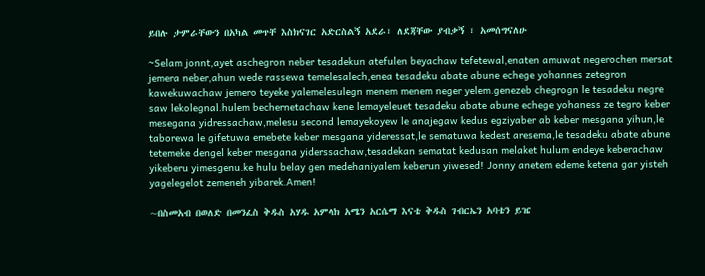ይበሉ ታምራቸውን በአካል መጥቸ እስክናገር አድርስልኝ አደራ፣ ለደጃቸው ያብቃኝ ፣ አመሰግናለሁ

~Selam jonnt,ayet aschegron neber tesadekun atefulen beyachaw tefetewal,enaten amuwat negerochen mersat jemera neber,ahun wede rassewa temelesalech,enea tesadeku abate abune echege yohannes zetegron kawekuwachaw jemero teyeke yalemelesulegn menem menem neger yelem.genezeb chegrogn le tesadeku negre saw lekolegnal.hulem bechernetachaw kene lemayeleuet tesadeku abate abune echege yohaness ze tegro keber mesegana yidressachaw,melesu second lemayekoyew le anajegaw kedus egziyaber ab keber mesgana yihun,le taborewa le gifetuwa emebete keber mesgana yideressat,le sematuwa kedest aresema,le tesadeku abate abune tetemeke dengel keber mesgana yiderssachaw,tesadekan sematat kedusan melaket hulum endeye keberachaw yikeberu yimesgenu.ke hulu belay gen medehaniyalem keberun yiwesed! Jonny anetem edeme ketena gar yisteh yagelegelot zemeneh yibarek.Amen!

~በስመአብ በወለድ በመንፈስ ቅዱስ አሃዱ አምላክ አሜን አርሴማ እናቴ ቅዱስ ገብርኤን አባቴን ይዤ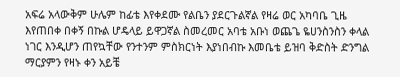አፍሬ አላውቅም ሁሌም ከፊቴ እየቀደሙ የልቤን ያደርጉልኛል የዛሬ ወር አካባቤ ጊዜ እየጠበቀ በቀኝ በኩል ሆዴላይ ይዋጋኛል ስመረመር አባቴ አቡነ ወጨጌ ዬሀንስንስን ቀላል ነገር እንዲሆን ጠየኳቸው የንተንም ምስክርነት እያነበብኩ እመቤቴ ይዝባ ቅድስት ድንግል ማርያምን የዛኑ ቀን አይቼ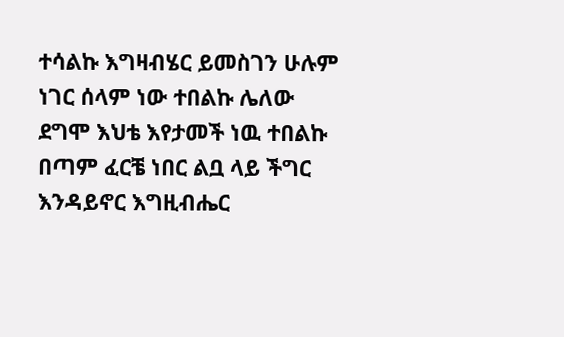ተሳልኩ እግዛብሄር ይመስገን ሁሉም ነገር ሰላም ነው ተበልኩ ሌለው ደግሞ እህቴ እየታመች ነዉ ተበልኩ በጣም ፈርቼ ነበር ልቧ ላይ ችግር እንዳይኖር እግዚብሔር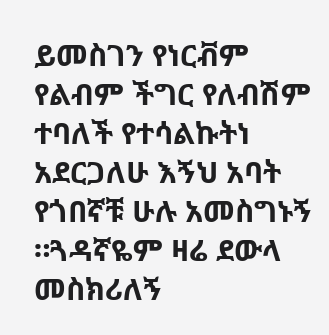ይመስገን የነርቭም የልብም ችግር የለብሽም ተባለች የተሳልኩትነ አደርጋለሁ እኝህ አባት የጎበኛቹ ሁሉ አመስግኑኝ ።ጓዳኛዬም ዛሬ ደውላ መስክሪለኝ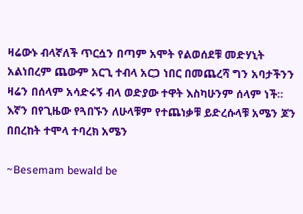ዛሬውኑ ብላኛለች ጥርሷን በጣም አሞት የልወሰደቹ መድሃኒት አልነበረም ጨውም አርጊ ተብላ አርጋ ነበር በመጨረሻ ግን አባታችንን ዛሬን በሰላም አሳድሩኝ ብላ ወድያው ተዋት እስካሁንም ሰላም ነች። እኛን በየጊዜው የጓበኙን ለሁላቹም የተጨነቃቹ ይድረሱላቹ አሜን ጆን በበረከት ተሞላ ተባረክ አሜን

~Besemam bewald be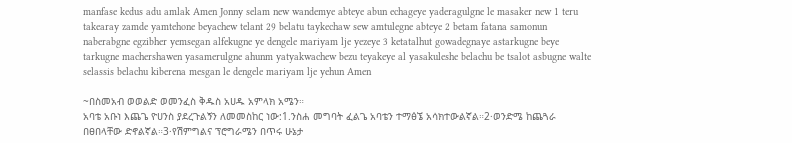manfase kedus adu amlak Amen Jonny selam new wandemye abteye abun echageye yaderagulgne le masaker new 1 teru takearay zamde yamtehone beyachew telant 29 belatu taykechaw sew amtulegne abteye 2 betam fatana samonun naberabgne egzibher yemsegan alfekugne ye dengele mariyam lje yezeye 3 ketatalhut gowadegnaye astarkugne beye tarkugne machershawen yasamerulgne ahunm yatyakwachew bezu teyakeye al yasakuleshe belachu be tsalot asbugne walte selassis belachu kiberena mesgan le dengele mariyam lje yehun Amen

~በስመአብ ወወልድ ወመንፈስ ቅዱስ አሀዱ አምላክ አሜን።
አባቴ አቡነ እጨጌ ዮሀንስ ያደረጉልኝን ለመመስከር ነው:1.ንስሐ መግባት ፈልጌ አባቴን ተማፅኜ አሳክተውልኛል።2·ወንድሜ ከጨጓራ በፀበላቸው ድኖልኛል።3·የሽምግልና ፕሮግራሜን በጥሩ ሁኔታ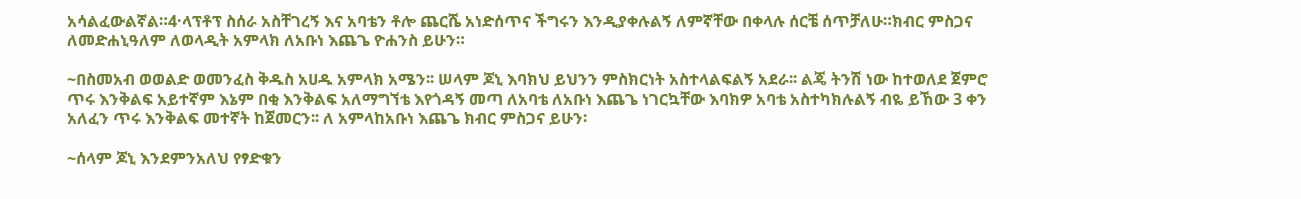አሳልፈውልኛል።4·ላፕቶፕ ስሰራ አስቸገረኝ እና አባቴን ቶሎ ጨርሼ አነድሰጥና ችግሩን እንዲያቀሉልኝ ለምኛቸው በቀላሉ ሰርቼ ሰጥቻለሁ።ክብር ምስጋና ለመድሐኒዓለም ለወላዲት አምላክ ለአቡነ እጨጌ ዮሐንስ ይሁን።

~በስመአብ ወወልድ ወመንፈስ ቅዱስ አሀዱ አምላክ አሜን፡፡ ሠላም ጆኒ እባክህ ይህንን ምስክርነት አስተላልፍልኝ አደራ፡፡ ልጄ ትንሽ ነው ከተወለደ ጀምሮ ጥሩ እንቅልፍ አይተኛም እኔም በቂ እንቅልፍ አለማግኘቴ እየጎዳኝ መጣ ለአባቴ ለአቡነ እጨጌ ነገርኳቸው እባክዎ አባቴ አስተካክሉልኝ ብዬ ይኸው 3 ቀን አለፈን ጥሩ እንቅልፍ መተኛት ከጀመርን፡፡ ለ አምላከአቡነ እጨጌ ክብር ምስጋና ይሁን፡

~ሰላም ጆኒ እንደምንአለህ የፃድቁን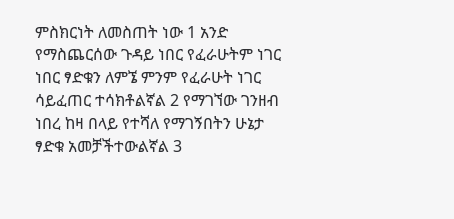ምስክርነት ለመስጠት ነው 1 አንድ የማስጨርሰው ጉዳይ ነበር የፈራሁትም ነገር ነበር ፃድቁን ለምኜ ምንም የፈራሁት ነገር ሳይፈጠር ተሳክቶልኛል 2 የማገኘው ገንዘብ ነበረ ከዛ በላይ የተሻለ የማገኝበትን ሁኔታ ፃድቁ አመቻችተውልኛል 3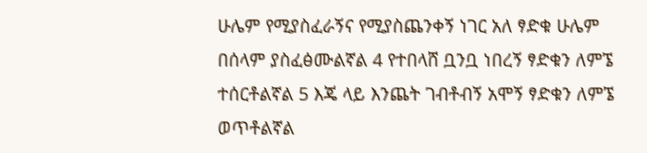ሁሌም የሚያስፈራኝና የሚያስጨንቀኝ ነገር አለ ፃድቁ ሁሌም በሰላም ያስፈፅሙልኛል 4 የተበላሸ ቧንቧ ነበረኝ ፃድቁን ለምኜ ተሰርቶልኛል 5 እጄ ላይ እንጨት ገብቶብኝ አሞኝ ፃድቁን ለምኜ ወጥቶልኛል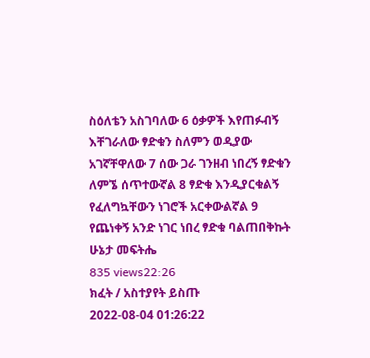ስዕለቴን አስገባለው 6 ዕቃዎች እየጠፉብኝ እቸገራለው ፃድቁን ስለምን ወዲያው አገኛቸዋለው 7 ሰው ጋራ ገንዘብ ነበረኝ ፃድቁን ለምኜ ሰጥተውኛል 8 ፃድቁ እንዲያርቁልኝ የፈለግኳቸውን ነገሮች አርቀውልኛል 9 የጨነቀኝ አንድ ነገር ነበረ ፃድቁ ባልጠበቅኩት ሁኔታ መፍትሔ
835 views22:26
ክፈት / አስተያየት ይስጡ
2022-08-04 01:26:22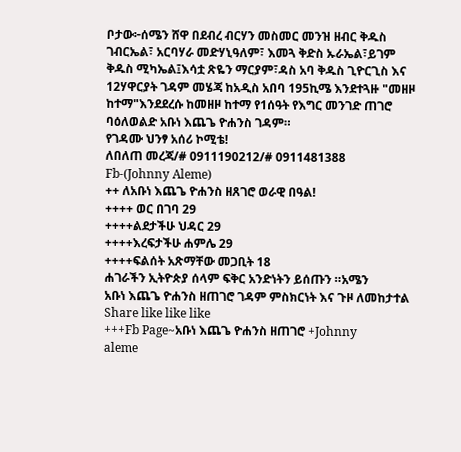ቦታው፦ሰሜን ሸዋ በደብረ ብርሃን መስመር መንዝ ዘብር ቅዱስ ገብርኤል፣ አርባሃራ መድሃኒዓለም፣ እመጓ ቅድስ ኡራኤል፣ይገም ቅዱስ ሚካኤል፤እሳቷ ጽዬን ማርያም፣ዳስ አባ ቅዱስ ጊዮርጊስ እና 12ሃዋርያት ገዳም መሄጃ ከአዲስ አበባ 195ኪሜ እንደተጓዙ "መዘዞ ከተማ"እንደደረሱ ከመዘዞ ከተማ የ1ሰዓት የእግር መንገድ ጠገሮ ባዕለወልድ አቡነ እጨጌ ዮሐንስ ገዳም።
የገዳሙ ህንፃ አሰሪ ኮሚቴ!
ለበለጠ መረጃ/# 0911190212/# 0911481388
Fb-(Johnny Aleme)
++ ለአቡነ እጨጌ ዮሐንስ ዘጸገሮ ወራዊ በዓል!
++++ ወር በገባ 29
++++ልደታችሁ ህዳር 29
++++እረፍታችሁ ሐምሌ 29
++++ፍልሰት አጽማቸው መጋቢት 18
ሐገራችን ኢትዮጵያ ሰላም ፍቅር አንድነትን ይሰጡን ።አሜን
አቡነ እጨጌ ዮሐንስ ዘጠገሮ ገዳም ምስክርነት እና ጉዞ ለመከታተል Share like like like
+++Fb Page~አቡነ እጨጌ ዮሐንስ ዘጠገሮ +Johnny
aleme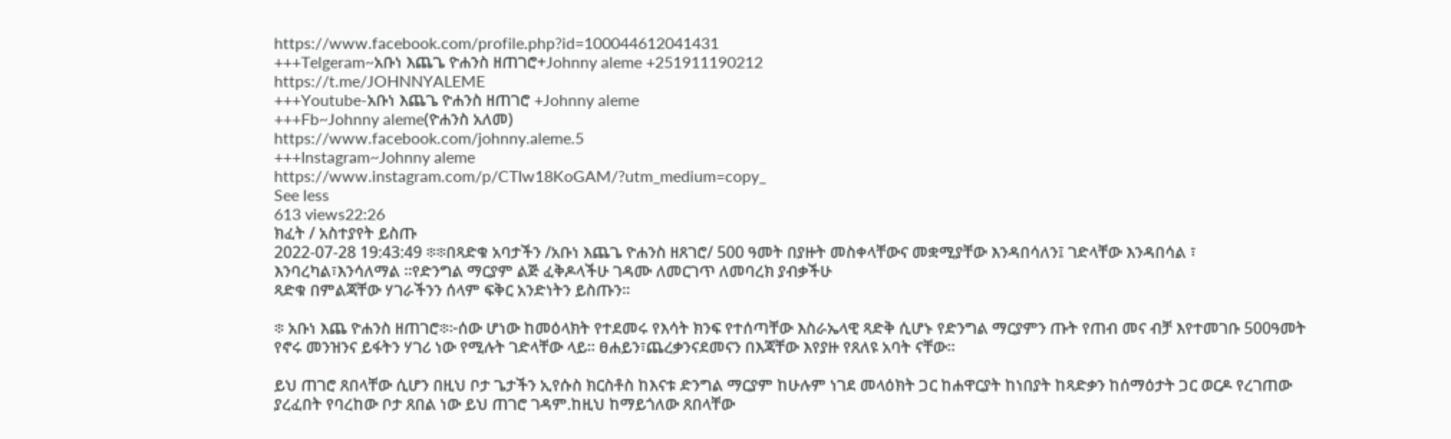https://www.facebook.com/profile.php?id=100044612041431
+++Telgeram~አቡነ እጨጌ ዮሐንስ ዘጠገሮ+Johnny aleme +251911190212
https://t.me/JOHNNYALEME
+++Youtube-አቡነ እጨጌ ዮሐንስ ዘጠገሮ +Johnny aleme
+++Fb~Johnny aleme(ዮሐንስ አለመ)
https://www.facebook.com/johnny.aleme.5
+++Instagram~Johnny aleme
https://www.instagram.com/p/CTIw18KoGAM/?utm_medium=copy_
See less
613 views22:26
ክፈት / አስተያየት ይስጡ
2022-07-28 19:43:49 ፨፨በጻድቁ አባታችን /አቡነ እጨጌ ዮሐንስ ዘጸገሮ/ 500 ዓመት በያዙት መስቀላቸውና መቋሚያቸው እንዳበሳለን፤ ገድላቸው እንዳበሳል ፣ እንባረካል፣እንሳለማል ።የድንግል ማርያም ልጅ ፈቅዶላችሁ ገዳሙ ለመርገጥ ለመባረክ ያብቃችሁ
ጻድቁ በምልጃቸው ሃገራችንን ሰላም ፍቅር አንድነትን ይስጡን።

፨ አቡነ እጨ ዮሐንስ ዘጠገሮ፨፦ሰው ሆነው ከመዕላክት የተደመሩ የእሳት ክንፍ የተሰጣቸው እስራኤላዊ ጻድቅ ሲሆኑ የድንግል ማርያምን ጡት የጠብ መና ብቻ እየተመገቡ 500ዓመት የኖሩ መንዝንና ይፋትን ሃገሪ ነው የሚሉት ገድላቸው ላይ። ፀሐይን፣ጨረቃንናደመናን በእጃቸው እየያዙ የጸለዩ አባት ናቸው።

ይህ ጠገሮ ጸበላቸው ሲሆን በዚህ ቦታ ጌታችን ኢየሱስ ክርስቶስ ከእናቱ ድንግል ማርያም ከሁሉም ነገደ መላዕክት ጋር ከሐዋርያት ከነበያት ከጻድቃን ከሰማዕታት ጋር ወርዶ የረገጠው ያረፈበት የባረከው ቦታ ጸበል ነው ይህ ጠገሮ ገዳም.ከዚህ ከማይጎለው ጸበላቸው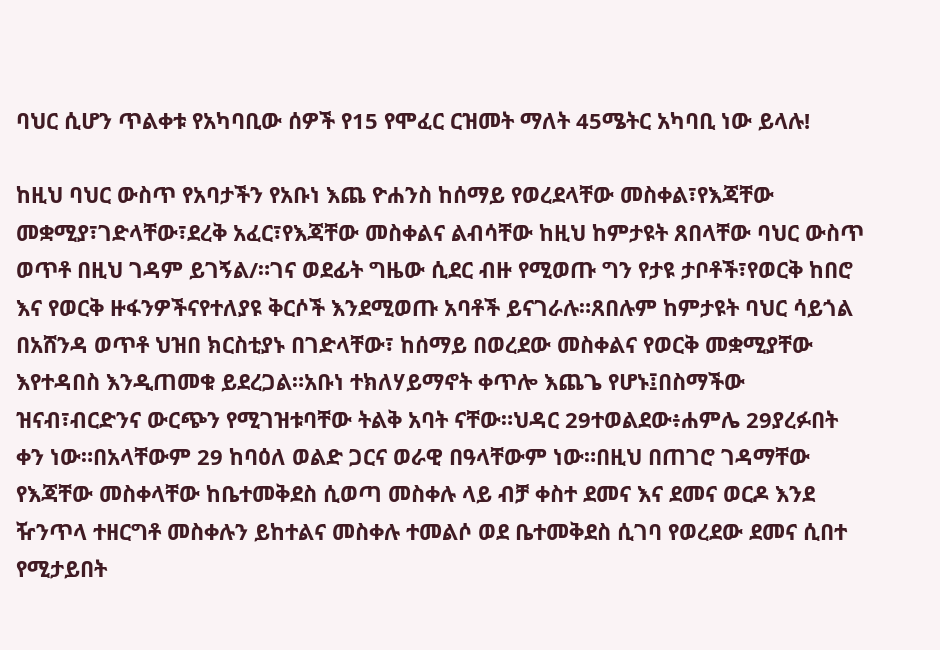ባህር ሲሆን ጥልቀቱ የአካባቢው ሰዎች የ15 የሞፈር ርዝመት ማለት 45ሜትር አካባቢ ነው ይላሉ!

ከዚህ ባህር ውስጥ የአባታችን የአቡነ እጨ ዮሐንስ ከሰማይ የወረደላቸው መስቀል፣የእጃቸው መቋሚያ፣ገድላቸው፣ደረቅ አፈር፣የእጃቸው መስቀልና ልብሳቸው ከዚህ ከምታዩት ጸበላቸው ባህር ውስጥ ወጥቶ በዚህ ገዳም ይገኝል/።ገና ወደፊት ግዜው ሲደር ብዙ የሚወጡ ግን የታዩ ታቦቶች፣የወርቅ ከበሮ እና የወርቅ ዙፋንዎችናየተለያዩ ቅርሶች እንደሚወጡ አባቶች ይናገራሉ።ጸበሉም ከምታዩት ባህር ሳይጎል በአሸንዳ ወጥቶ ህዝበ ክርስቲያኑ በገድላቸው፣ ከሰማይ በወረደው መስቀልና የወርቅ መቋሚያቸው እየተዳበስ እንዲጠመቁ ይደረጋል።አቡነ ተክለሃይማኖት ቀጥሎ እጨጌ የሆኑ፤በስማችው ዝናብ፣ብርድንና ውርጭን የሚገዝቱባቸው ትልቅ አባት ናቸው።ህዳር 29ተወልደው፥ሐምሌ 29ያረፉበት
ቀን ነው።በአላቸውም 29 ከባዕለ ወልድ ጋርና ወራዊ በዓላቸውም ነው።በዚህ በጠገሮ ገዳማቸው የእጃቸው መስቀላቸው ከቤተመቅደስ ሲወጣ መስቀሉ ላይ ብቻ ቀስተ ደመና እና ደመና ወርዶ እንደ ዥንጥላ ተዘርግቶ መስቀሉን ይከተልና መስቀሉ ተመልሶ ወደ ቤተመቅደስ ሲገባ የወረደው ደመና ሲበተ የሚታይበት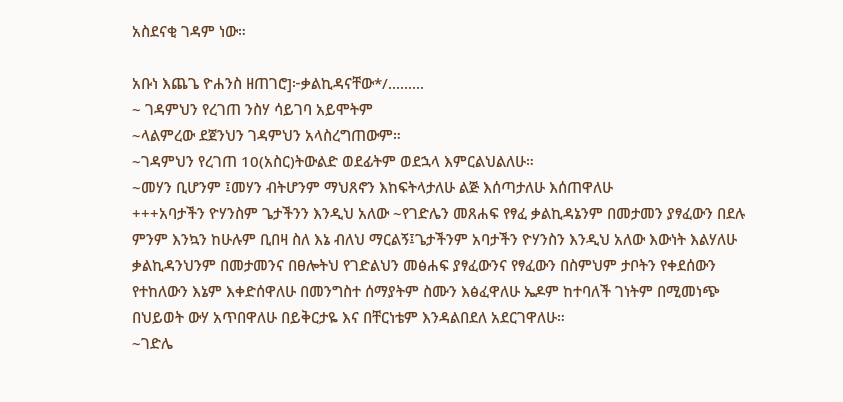አስደናቂ ገዳም ነው።

አቡነ እጨጌ ዮሐንስ ዘጠገሮ]፦ቃልኪዳናቸው*/.........
~ ገዳምህን የረገጠ ንስሃ ሳይገባ አይሞትም
~ላልምረው ደጀንህን ገዳምህን አላስረግጠውም።
~ገዳምህን የረገጠ 10(አስር)ትውልድ ወደፊትም ወደኋላ እምርልህልለሁ።
~መሃን ቢሆንም ፤መሃን ብትሆንም ማህጸኖን እከፍትላታለሁ ልጅ እሰጣታለሁ እሰጠዋለሁ
+++አባታችን ዮሃንስም ጌታችንን እንዲህ አለው ~የገድሌን መጸሐፍ የፃፈ ቃልኪዳኔንም በመታመን ያፃፈውን በደሉ ምንም እንኳን ከሁሉም ቢበዛ ስለ እኔ ብለህ ማርልኝ፤ጌታችንም አባታችን ዮሃንስን እንዲህ አለው እውነት እልሃለሁ ቃልኪዳንህንም በመታመንና በፀሎትህ የገድልህን መፅሐፍ ያፃፈውንና የፃፈውን በስምህም ታቦትን የቀደሰውን የተከለውን እኔም እቀድሰዋለሁ በመንግስተ ሰማያትም ስሙን እፅፈዋለሁ ኤዶም ከተባለች ገነትም በሚመነጭ በህይወት ውሃ አጥበዋለሁ በይቅርታዬ እና በቸርነቴም እንዳልበደለ አደርገዋለሁ።
~ገድሌ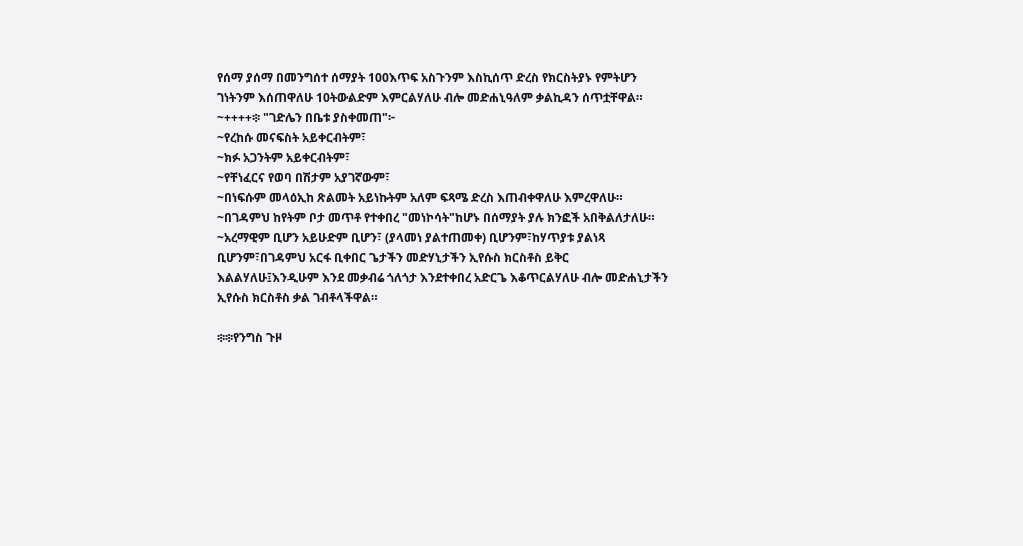የሰማ ያሰማ በመንግሰተ ሰማያት 100እጥፍ አስጉንም እስኪሰጥ ድረስ የክርስትያኑ የምትሆን ገነትንም እሰጠዋለሁ 10ትውልድም እምርልሃለሁ ብሎ መድሐኒዓለም ቃልኪዳን ሰጥቷቸዋል።
~++++፨ "ገድሌን በቤቱ ያስቀመጠ"፦
~የረከሱ መናፍስት አይቀርብትም፣
~ክፉ አጋንትም አይቀርብትም፣
~የቸነፈርና የወባ በሽታም አያገኛውም፣
~በነፍሱም መላዕኢከ ጽልመት አይነኩትም አለም ፍጻሜ ድረስ እጠብቀዋለሁ እምረዋለሁ።
~በገዳምህ ከየትም ቦታ መጥቶ የተቀበረ "መነኮሳት"ከሆኑ በሰማያት ያሉ ክንፎች አበቅልለታለሁ።
~አረማዊም ቢሆን አይሁድም ቢሆን፣ (ያላመነ ያልተጠመቀ) ቢሆንም፣ከሃጥያቱ ያልነጻ
ቢሆንም፣በገዳምህ አርፋ ቢቀበር ጌታችን መድሃኒታችን ኢየሱስ ክርስቶስ ይቅር እልልሃለሁ፤እንዲሁም እንደ መቃብሬ ጎለጎታ እንደተቀበረ አድርጌ እቆጥርልሃለሁ ብሎ መድሐኒታችን ኢየሱስ ክርስቶስ ቃል ገብቶላችዋል።

፨፨የንግስ ጉዞ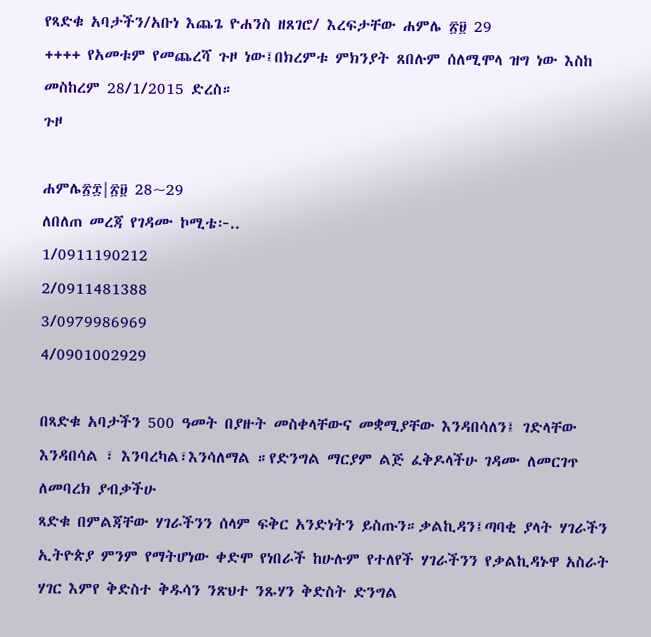የጻድቁ አባታችን/አቡነ እጨጌ ዮሐንስ ዘጸገሮ/ እረፍታቸው ሐምሌ ፳፱ 29
++++ የአመቱም የመጨረሻ ጉዞ ነው፤በክረምቱ ምክንያት ጸበሉም ሰለሚሞላ ዝግ ነው እስከ መስከረም 28/1/2015 ድረስ።
ጉዞ

ሐምሌ፳፰|፳፱ 28~29
ለበለጠ መረጃ የገዳሙ ኮሚቴ፦..
1/0911190212
2/0911481388
3/0979986969
4/0901002929

በጻድቁ አባታችን 500 ዓመት በያዙት መስቀላቸውና መቋሚያቸው እንዳበሳለን፤ ገድላቸው እንዳበሳል ፣ እንባረካል፣እንሳለማል ።የድንግል ማርያም ልጅ ፈቅዶላችሁ ገዳሙ ለመርገጥ ለመባረክ ያብቃችሁ
ጻድቁ በምልጃቸው ሃገራችንን ሰላም ፍቅር አንድነትን ይስጡን።ቃልኪዳን፤ጣባቂ ያላት ሃገራችን ኢትዮጵያ ምንም የማትሆነው ቀድሞ የነበራች ከሁሉም የተለየች ሃገራችንን የቃልኪዳኑዋ አስራት ሃገር እምየ ቅድስተ ቅዱሳን ንጽህተ ንጹሃን ቅድስት ድንግል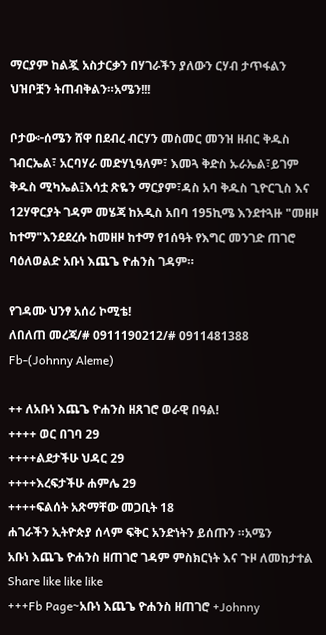ማርያም ከልጇ አስታርቃን በሃገራችን ያለውን ርሃብ ታጥፋልን ህዝቦቿን ትጠብቅልን።አሜን!!!

ቦታው፦ሰሜን ሸዋ በደብረ ብርሃን መስመር መንዝ ዘብር ቅዱስ ገብርኤል፣ አርባሃራ መድሃኒዓለም፣ እመጓ ቅድስ ኡራኤል፣ይገም ቅዱስ ሚካኤል፤እሳቷ ጽዬን ማርያም፣ዳስ አባ ቅዱስ ጊዮርጊስ እና 12ሃዋርያት ገዳም መሄጃ ከአዲስ አበባ 195ኪሜ እንደተጓዙ "መዘዞ ከተማ"እንደደረሱ ከመዘዞ ከተማ የ1ሰዓት የእግር መንገድ ጠገሮ ባዕለወልድ አቡነ እጨጌ ዮሐንስ ገዳም።

የገዳሙ ህንፃ አሰሪ ኮሚቴ!
ለበለጠ መረጃ/# 0911190212/# 0911481388
Fb-(Johnny Aleme)

++ ለአቡነ እጨጌ ዮሐንስ ዘጸገሮ ወራዊ በዓል!
++++ ወር በገባ 29
++++ልደታችሁ ህዳር 29
++++እረፍታችሁ ሐምሌ 29
++++ፍልሰት አጽማቸው መጋቢት 18
ሐገራችን ኢትዮጵያ ሰላም ፍቅር አንድነትን ይሰጡን ።አሜን
አቡነ እጨጌ ዮሐንስ ዘጠገሮ ገዳም ምስክርነት እና ጉዞ ለመከታተል Share like like like
+++Fb Page~አቡነ እጨጌ ዮሐንስ ዘጠገሮ +Johnny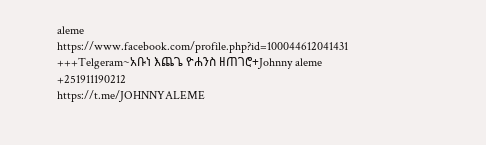aleme
https://www.facebook.com/profile.php?id=100044612041431
+++Telgeram~አቡነ እጨጌ ዮሐንስ ዘጠገሮ+Johnny aleme +251911190212
https://t.me/JOHNNYALEME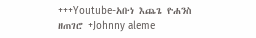+++Youtube-አቡነ እጨጌ ዮሐንስ ዘጠገሮ +Johnny aleme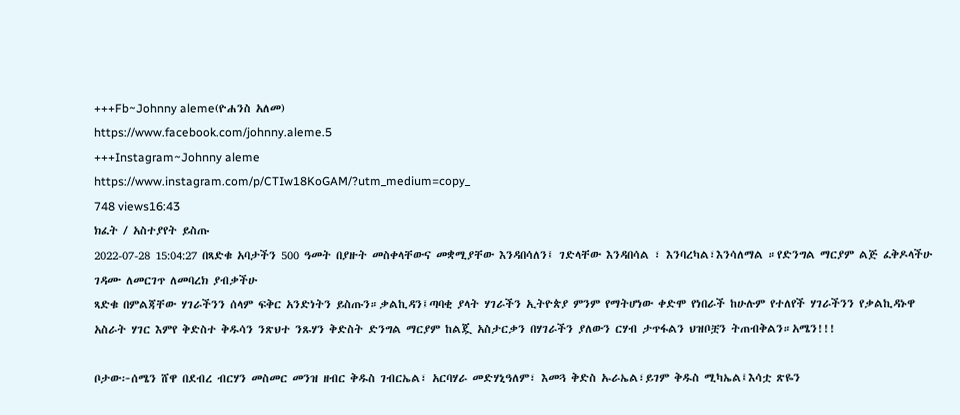+++Fb~Johnny aleme(ዮሐንስ አለመ)
https://www.facebook.com/johnny.aleme.5
+++Instagram~Johnny aleme
https://www.instagram.com/p/CTIw18KoGAM/?utm_medium=copy_
748 views16:43
ክፈት / አስተያየት ይስጡ
2022-07-28 15:04:27 በጻድቁ አባታችን 500 ዓመት በያዙት መስቀላቸውና መቋሚያቸው እንዳበሳለን፤ ገድላቸው እንዳበሳል ፣ እንባረካል፣እንሳለማል ።የድንግል ማርያም ልጅ ፈቅዶላችሁ ገዳሙ ለመርገጥ ለመባረክ ያብቃችሁ
ጻድቁ በምልጃቸው ሃገራችንን ሰላም ፍቅር አንድነትን ይስጡን።ቃልኪዳን፤ጣባቂ ያላት ሃገራችን ኢትዮጵያ ምንም የማትሆነው ቀድሞ የነበራች ከሁሉም የተለየች ሃገራችንን የቃልኪዳኑዋ አስራት ሃገር እምየ ቅድስተ ቅዱሳን ንጽህተ ንጹሃን ቅድስት ድንግል ማርያም ከልጇ አስታርቃን በሃገራችን ያለውን ርሃብ ታጥፋልን ህዝቦቿን ትጠብቅልን።አሜን!!!

ቦታው፦ሰሜን ሸዋ በደብረ ብርሃን መስመር መንዝ ዘብር ቅዱስ ገብርኤል፣ አርባሃራ መድሃኒዓለም፣ እመጓ ቅድስ ኡራኤል፣ይገም ቅዱስ ሚካኤል፤እሳቷ ጽዬን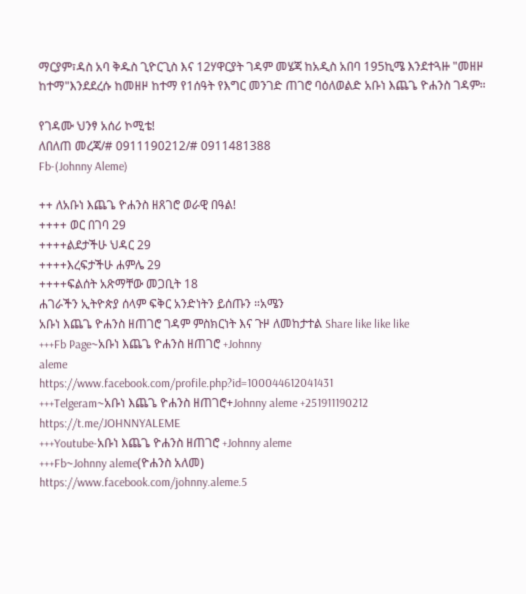ማርያም፣ዳስ አባ ቅዱስ ጊዮርጊስ እና 12ሃዋርያት ገዳም መሄጃ ከአዲስ አበባ 195ኪሜ እንደተጓዙ "መዘዞ ከተማ"እንደደረሱ ከመዘዞ ከተማ የ1ሰዓት የእግር መንገድ ጠገሮ ባዕለወልድ አቡነ እጨጌ ዮሐንስ ገዳም።

የገዳሙ ህንፃ አሰሪ ኮሚቴ!
ለበለጠ መረጃ/# 0911190212/# 0911481388
Fb-(Johnny Aleme)

++ ለአቡነ እጨጌ ዮሐንስ ዘጸገሮ ወራዊ በዓል!
++++ ወር በገባ 29
++++ልደታችሁ ህዳር 29
++++እረፍታችሁ ሐምሌ 29
++++ፍልሰት አጽማቸው መጋቢት 18
ሐገራችን ኢትዮጵያ ሰላም ፍቅር አንድነትን ይሰጡን ።አሜን
አቡነ እጨጌ ዮሐንስ ዘጠገሮ ገዳም ምስክርነት እና ጉዞ ለመከታተል Share like like like
+++Fb Page~አቡነ እጨጌ ዮሐንስ ዘጠገሮ +Johnny
aleme
https://www.facebook.com/profile.php?id=100044612041431
+++Telgeram~አቡነ እጨጌ ዮሐንስ ዘጠገሮ+Johnny aleme +251911190212
https://t.me/JOHNNYALEME
+++Youtube-አቡነ እጨጌ ዮሐንስ ዘጠገሮ +Johnny aleme
+++Fb~Johnny aleme(ዮሐንስ አለመ)
https://www.facebook.com/johnny.aleme.5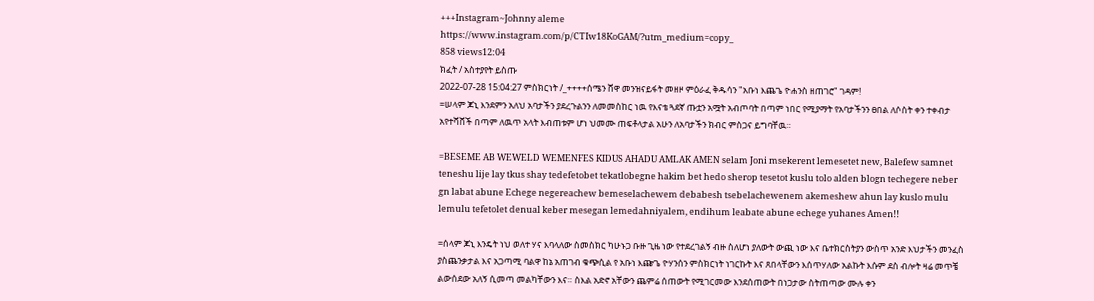+++Instagram~Johnny aleme
https://www.instagram.com/p/CTIw18KoGAM/?utm_medium=copy_
858 views12:04
ክፈት / አስተያየት ይስጡ
2022-07-28 15:04:27 ምስክርነት /_++++ሰሜን ሸዋ መንዝናይፋት መዘዞ ምዕራፈ ቅዱሳን "አቡነ እጨጌ ዮሐንስ ዘጠገሮ" ገዳም!
=ሠላም ጆኒ እንደምን አለህ አባታችን ያደረጉልንን ለመመስከር ነዉ የእናቴ ጓደኛ ጡቷን አሟት አብጦባት በጣም ነበር የሚያማት የአባታችንን ፀበል ለሶስት ቀን ተቀብታ አየተሻሸች በጣም ለዉጥ አላት እብጠቱም ሆነ ህመሙ ጠፍቶላታል አሁን ለአባታችን ክብር ምስጋና ይግባቸዉ።

=BESEME AB WEWELD WEMENFES KIDUS AHADU AMLAK AMEN selam Joni msekerent lemesetet new, Balefew samnet teneshu lije lay tkus shay tedefetobet tekatlobegne hakim bet hedo sherop tesetot kuslu tolo alden blogn techegere neber gn labat abune Echege negereachew bemeselachewem debabesh tsebelachewenem akemeshew ahun lay kuslo mulu lemulu tefetolet denual keber mesegan lemedahniyalem, endihum leabate abune echege yuhanes Amen!!

=ሰላም ጆኒ እንዴት ነህ ወለተ ሃና እባላለው ስመስክር ካሁኑጋ ቡዙ ጊዜ ነው የተደረገልኝ ብዙ ስለሆነ ያለውት ውጪ ነው እና ቤተክርስትያን ውስጥ አንድ እህታችን መንፈስ ያስጨንቃታል እና አጋጣሚ ባልዋ ከኔ አጠገብ ቁጭሲል የ አቡነ እጬጌ ዮሃንሰን ምስክርነት ነገርኩት እና ጸበላቸውን እሰጥሃለው አልኩት እሱም ደስ ብሎት ዛሬ መጥቼ ልውሰደው አለኝ ሲመጣ መልካቸውን እና። ስእል አድኖ አቸውን ጨምሬ ሰጠውት የሚገርመው እንደሰጠውት በነጋታው ስትጠጣው ሙሉ ቀን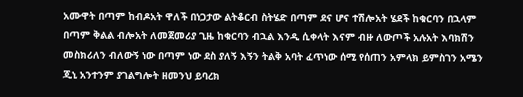አሙዋት በጣም ከብዶአት ዋለች በነጋታው ልትቆርብ ስትሄድ በጣም ደና ሆና ተሽሎአት ሄደች ከቁርባን በኋላም በጣም ቅልል ብሎአት ለመጀመሪያ ጊዜ ከቁርባን ብኋል እንዲ ሲቀላት እናም ብዙ ለውጦች አሉአት እባክሽን መስክሪለን ብለውኝ ነው በጣም ነው ደስ ያለኝ እኝን ትልቅ አባት ፈጥነው ሰሚ የሰጠን አምላክ ይምስገን አሜን ጂኒ አንተንም ያገልግሎት ዘመንህ ይባረክ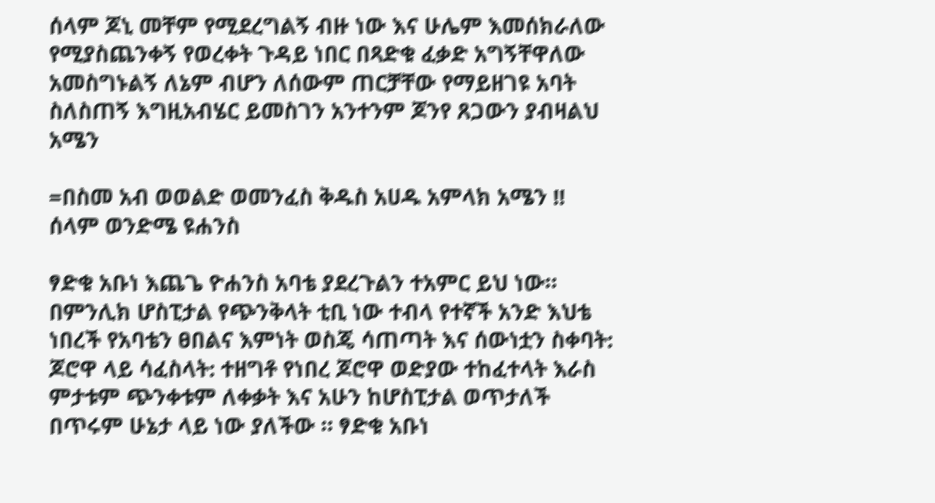ሰላም ጆኒ መቸም የሚደረግልኝ ብዙ ነው እና ሁሌም እመሰክራለው የሚያስጨንቀኝ የወረቀት ጉዳይ ነበር በጻድቁ ፈቃድ አግኝቸዋለው አመስግኑልኝ ለኔም ብሆን ለሰውም ጠርቻቸው የማይዘገዩ አባት ስለስጠኝ እግዚአብሄር ይመስገን አንተንም ጆንየ ጸጋውን ያብዛልህ አሜን

=በስመ አብ ወወልድ ወመንፈስ ቅዱስ አሀዱ አምላክ አሜን !!
ሰላም ወንድሜ ዩሐንስ

ፃድቁ አቡነ እጨጌ ዮሐንስ አባቴ ያደረጉልን ተአምር ይህ ነው።
በምንሊክ ሆስፒታል የጭንቅላት ቲቢ ነው ተብላ የተኛች አንድ እህቴ ነበረች የአባቴን ፀበልና እምነት ወስጄ ሳጠጣት እና ሰውነቷን ስቀባት: ጆሮዋ ላይ ሳፈስላት: ተዘግቶ የነበረ ጆሮዋ ወድያው ተከፈተላት እራስ ምታቱም ጭንቀቱም ለቀቃት እና አሁን ከሆስፒታል ወጥታለች በጥሩም ሁኔታ ላይ ነው ያለችው ። ፃድቁ አቡነ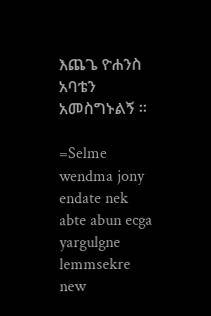እጨጌ ዮሐንስ አባቴን አመስግኑልኝ ።

=Selme wendma jony endate nek abte abun ecga yargulgne lemmsekre new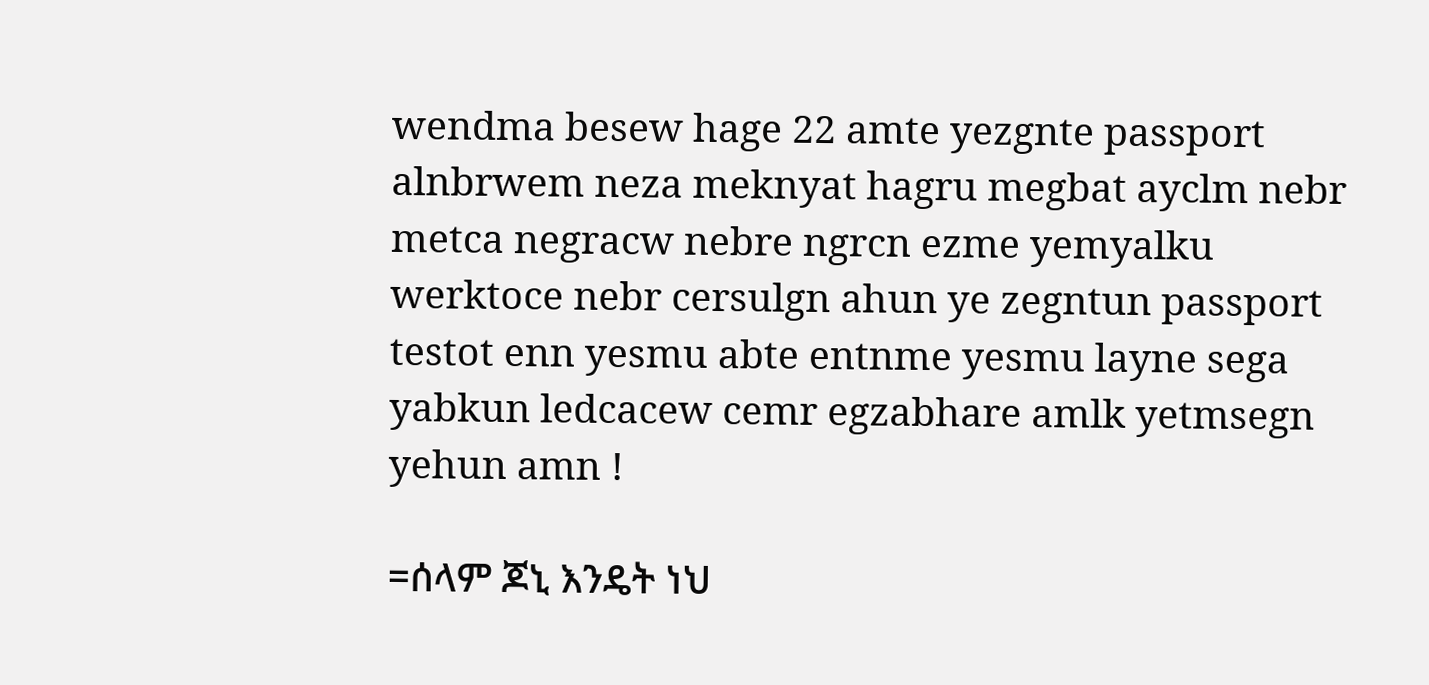wendma besew hage 22 amte yezgnte passport alnbrwem neza meknyat hagru megbat ayclm nebr metca negracw nebre ngrcn ezme yemyalku werktoce nebr cersulgn ahun ye zegntun passport testot enn yesmu abte entnme yesmu layne sega yabkun ledcacew cemr egzabhare amlk yetmsegn yehun amn !

=ሰላም ጆኒ እንዴት ነህ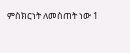ምስክርነት ለመስጠት ነው 1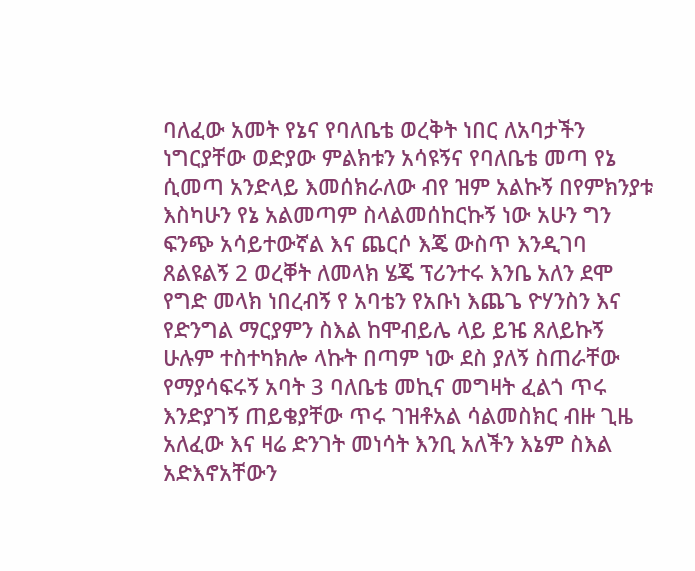ባለፈው አመት የኔና የባለቤቴ ወረቅት ነበር ለአባታችን ነግርያቸው ወድያው ምልክቱን አሳዩኝና የባለቤቴ መጣ የኔ ሲመጣ አንድላይ እመሰክራለው ብየ ዝም አልኩኝ በየምክንያቱ እስካሁን የኔ አልመጣም ስላልመሰከርኩኝ ነው አሁን ግን ፍንጭ አሳይተውኛል እና ጨርሶ እጄ ውስጥ እንዲገባ ጸልዩልኝ 2 ወረቐት ለመላክ ሄጄ ፕሪንተሩ እንቤ አለን ደሞ የግድ መላክ ነበረብኝ የ አባቴን የአቡነ እጨጌ ዮሃንስን እና የድንግል ማርያምን ስእል ከሞብይሌ ላይ ይዤ ጸለይኩኝ ሁሉም ተስተካክሎ ላኩት በጣም ነው ደስ ያለኝ ስጠራቸው የማያሳፍሩኝ አባት 3 ባለቤቴ መኪና መግዛት ፈልጎ ጥሩ እንድያገኝ ጠይቄያቸው ጥሩ ገዝቶአል ሳልመስክር ብዙ ጊዜ አለፈው እና ዛሬ ድንገት መነሳት እንቢ አለችን እኔም ስእል አድእኖአቸውን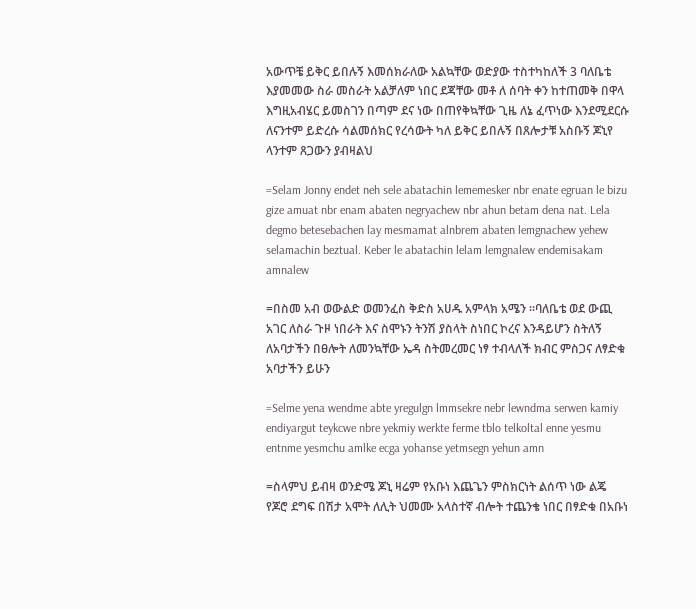አውጥቼ ይቅር ይበሉኝ እመሰክራለው አልኳቸው ወድያው ተስተካከለች 3 ባለቤቴ እያመመው ስራ መስራት አልቻለም ነበር ደጃቸው መቶ ለ ሰባት ቀን ከተጠመቅ በዋላ እግዚአብሄር ይመስገን በጣም ደና ነው በጠየቅኳቸው ጊዜ ለኔ ፈጥነው እንደሚደርሱ ለናንተም ይድረሱ ሳልመሰክር የረሳውት ካለ ይቅር ይበሉኝ በጸሎታቹ አስቡኝ ጆኒየ ላንተም ጸጋውን ያብዛልህ

=Selam Jonny endet neh sele abatachin lememesker nbr enate egruan le bizu gize amuat nbr enam abaten negryachew nbr ahun betam dena nat. Lela degmo betesebachen lay mesmamat alnbrem abaten lemgnachew yehew selamachin beztual. Keber le abatachin lelam lemgnalew endemisakam amnalew

=በስመ አብ ወውልድ ወመንፈስ ቅድስ አሀዱ አምላክ አሜን ።ባለቤቴ ወደ ውጪ አገር ለስራ ጉዞ ነበራት እና ስሞኑን ትንሽ ያስላት ስነበር ኮረና እንዳይሆን ስትለኝ ለአባታችን በፀሎት ለመንኳቸው ኤዳ ስትመረመር ነፃ ተብላለች ክብር ምስጋና ለፃድቁ አባታችን ይሁን

=Selme yena wendme abte yregulgn lmmsekre nebr lewndma serwen kamiy endiyargut teykcwe nbre yekmiy werkte ferme tblo telkoltal enne yesmu entnme yesmchu amlke ecga yohanse yetmsegn yehun amn

=ስላምህ ይብዛ ወንድሜ ጆኒ ዛሬም የአቡነ እጨጌን ምስክርነት ልሰጥ ነው ልጄ የጆሮ ደግፍ በሽታ አሞት ለሊት ህመሙ አላስተኛ ብሎት ተጨንቄ ነበር በፃድቁ በአቡነ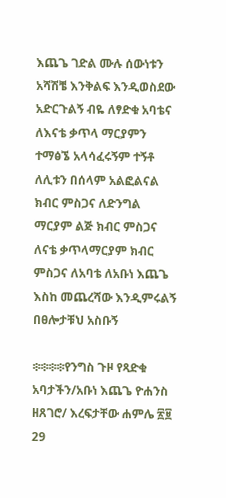እጨጌ ገድል ሙሉ ሰውነቱን አሻሽቼ እንቅልፍ እንዲወስደው አድርጉልኝ ብዬ ለፃድቁ አባቴና ለእናቴ ቃጥላ ማርያምን ተማፅኜ አላሳፈሩኝም ተኝቶ ለሊቱን በሰላም አልፎልናል ክብር ምስጋና ለድንግል ማርያም ልጅ ክብር ምስጋና ለናቴ ቃጥላማርያም ክብር ምስጋና ለአባቴ ለአቡነ እጨጌ እስከ መጨረሻው እንዲምሩልኝ በፀሎታቹህ አስቡኝ

፨፨፨፨የንግስ ጉዞ የጻድቁ አባታችን/አቡነ እጨጌ ዮሐንስ ዘጸገሮ/ እረፍታቸው ሐምሌ ፳፱ 29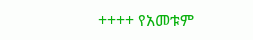++++ የአመቱም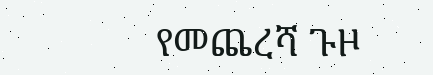የመጨረሻ ጉዞ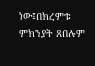ነው፤በክረምቱ ምክንያት ጸበሉም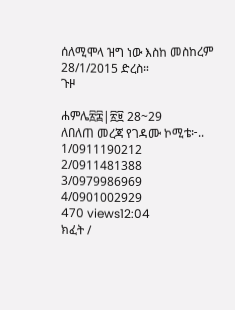ሰለሚሞላ ዝግ ነው እስከ መስከረም 28/1/2015 ድረስ።
ጉዞ

ሐምሌ፳፰|፳፱ 28~29
ለበለጠ መረጃ የገዳሙ ኮሚቴ፦..
1/0911190212
2/0911481388
3/0979986969
4/0901002929
470 views12:04
ክፈት /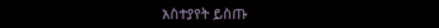አስተያየት ይስጡ